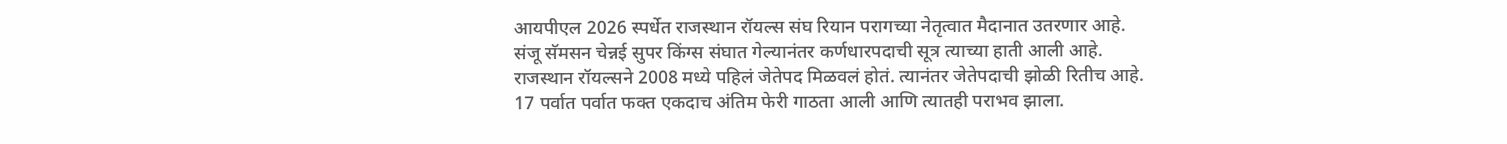आयपीएल 2026 स्पर्धेत राजस्थान रॉयल्स संघ रियान परागच्या नेतृत्वात मैदानात उतरणार आहे. संजू सॅमसन चेन्नई सुपर किंग्स संघात गेल्यानंतर कर्णधारपदाची सूत्र त्याच्या हाती आली आहे. राजस्थान रॉयल्सने 2008 मध्ये पहिलं जेतेपद मिळवलं होतं. त्यानंतर जेतेपदाची झोळी रितीच आहे. 17 पर्वात पर्वात फक्त एकदाच अंतिम फेरी गाठता आली आणि त्यातही पराभव झाला.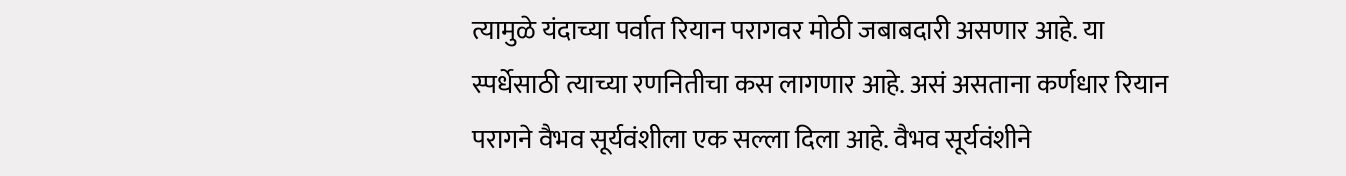त्यामुळे यंदाच्या पर्वात रियान परागवर मोठी जबाबदारी असणार आहे. या स्पर्धेसाठी त्याच्या रणनितीचा कस लागणार आहे. असं असताना कर्णधार रियान परागने वैभव सूर्यवंशीला एक सल्ला दिला आहे. वैभव सूर्यवंशीने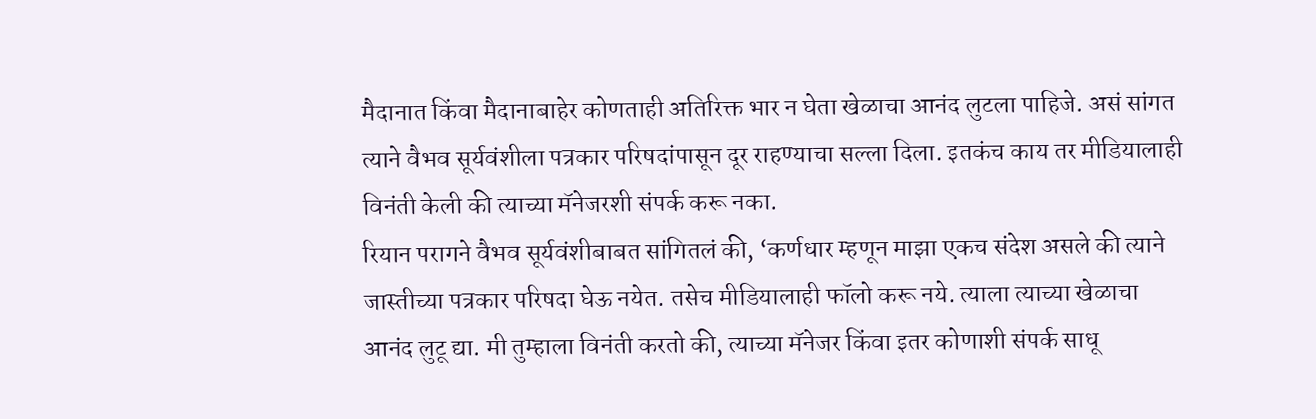मैदानात किंवा मैदानाबाहेर कोणताही अतिरिक्त भार न घेता खेळाचा आनंद लुटला पाहिजे. असं सांगत त्याने वैभव सूर्यवंशीला पत्रकार परिषदांपासून दूर राहण्याचा सल्ला दिला. इतकंच काय तर मीडियालाही विनंती केली की त्याच्या मॅनेजरशी संपर्क करू नका.
रियान परागने वैभव सूर्यवंशीबाबत सांगितलं की, ‘कर्णधार म्हणून माझा एकच संदेश असले की त्याने जास्तीच्या पत्रकार परिषदा घेऊ नयेत. तसेच मीडियालाही फॉलो करू नये. त्याला त्याच्या खेळाचा आनंद लुटू द्या. मी तुम्हाला विनंती करतो की, त्याच्या मॅनेजर किंवा इतर कोणाशी संपर्क साधू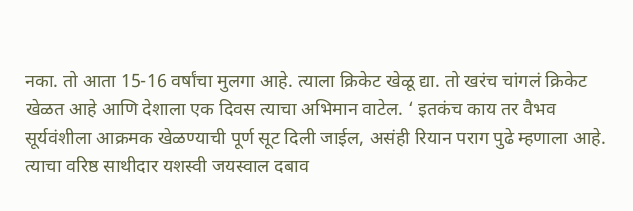नका. तो आता 15-16 वर्षांचा मुलगा आहे. त्याला क्रिकेट खेळू द्या. तो खरंच चांगलं क्रिकेट खेळत आहे आणि देशाला एक दिवस त्याचा अभिमान वाटेल. ‘ इतकंच काय तर वैभव सूर्यवंशीला आक्रमक खेळण्याची पूर्ण सूट दिली जाईल, असंही रियान पराग पुढे म्हणाला आहे. त्याचा वरिष्ठ साथीदार यशस्वी जयस्वाल दबाव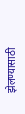झेलण्यासाठी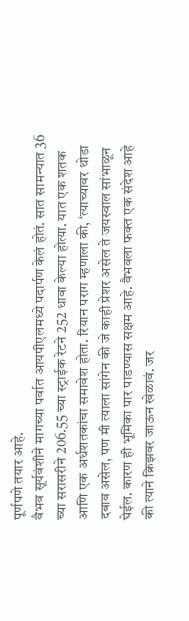पूर्णपणे तयार आहे.
वैभव सूर्यवंशीने मागच्या पर्वात आयपीएलमध्ये पदार्पण केलं होतं. सात सामन्यात 36 च्या सरासरीने 206.55 च्या स्ट्राईक रेटने 252 धावा केल्या होत्या. यात एक शतक आणि एक अर्धशतकांचा समावेश होता. रियान पराग म्हणाला की, ‘त्याच्यावर थोडा दबाव असेल, पण मी त्याला सांगेन की जे काही प्रेशर असेल ते जयस्वाल सांभाळून घेईल. कारण ही भूमिका पार पाडण्यास सक्षम आहे. वैभवला फक्त एक संदेश आहे की त्याने क्रिझवर जाऊन खेळावं. जर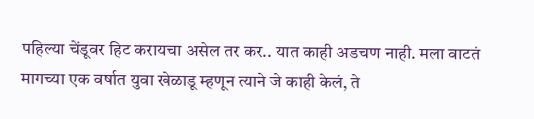पहिल्या चेंडूवर हिट करायचा असेल तर कर.. यात काही अडचण नाही. मला वाटतं मागच्या एक वर्षात युवा खेळाडू म्हणून त्याने जे काही केलं, ते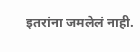इतरांना जमलेलं नाही.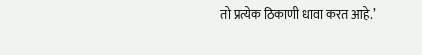तो प्रत्येक ठिकाणी धावा करत आहे.’